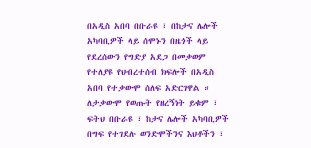በአዲስ አበባ በቡራዩ ፣ በከታና ሌሎች አካባቢዎች ላይ ሰሞኑን በዜጎች ላይ የደረሰውን የግድያ አደጋ በመቃወም የተለያዩ የህብረተሰብ ክፍሎች በአዲስ አበባ የተቃውሞ ሰለፍ አድርገዋል ።
ለታቃውሞ የወጡት የዘረኝነት ይቁም ፣ ፍትህ በቡራዩ ፣ ከታና ሌሎች አካባቢዎች በግፍ የተገደሉ ወንድሞችንና እህቶችን ፣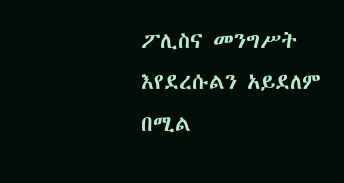ፖሊስና መንግሥት እየደረሱልን አይደለም በሚል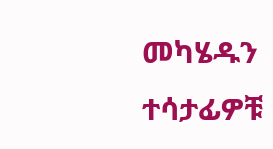መካሄዱን ተሳታፊዎቹ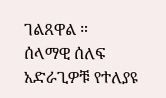ገልጸዋል ።
ሰላማዊ ሰለፍ አድራጊዎቹ የተለያዩ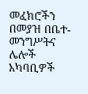መፈክሮችን በመያዝ በቤተ-መንግሥትና ሌሎች አካባቢዎች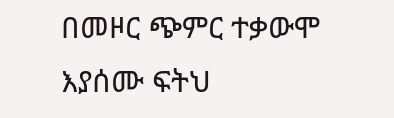በመዞር ጭምር ተቃውሞ እያሰሙ ፍትህ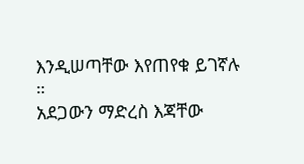እንዲሠጣቸው እየጠየቁ ይገኛሉ ።
አደጋውን ማድረስ እጃቸው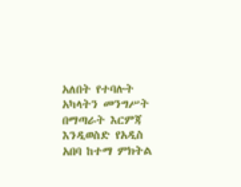አለበት የተባሉት አካላትን መንግሥት በማጣራት እርምጃ እንዲወስድ የአዲስ አበባ ከተማ ምክትል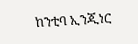ከንቲባ ኢንጂነር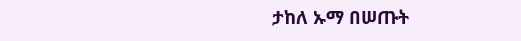ታከለ ኡማ በሠጡት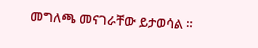መግለጫ መናገራቸው ይታወሳል ።